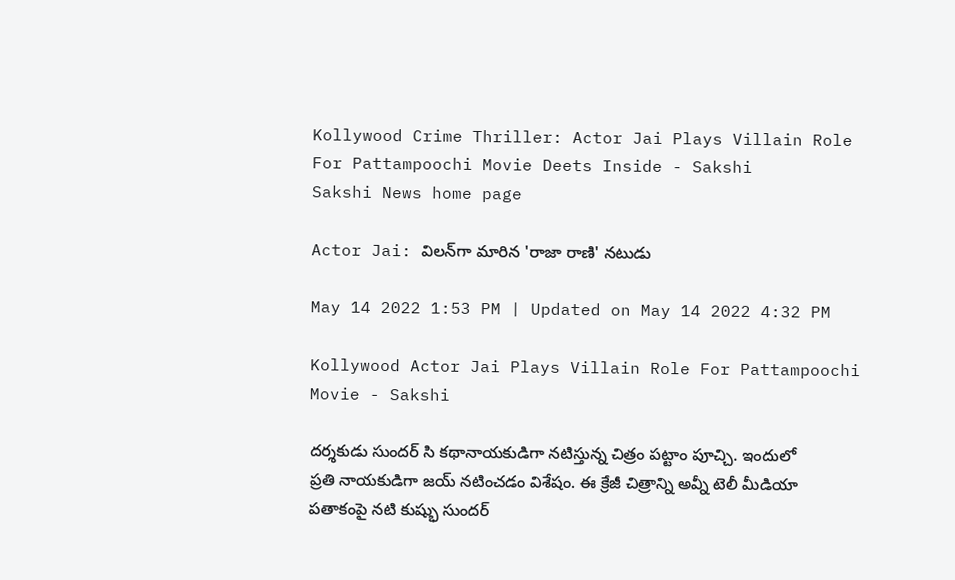Kollywood Crime Thriller: Actor Jai Plays Villain Role For Pattampoochi Movie Deets Inside - Sakshi
Sakshi News home page

Actor Jai: విలన్‌గా మారిన 'రాజా రాణి' నటుడు

May 14 2022 1:53 PM | Updated on May 14 2022 4:32 PM

Kollywood Actor Jai Plays Villain Role For Pattampoochi Movie - Sakshi

దర్శకుడు సుందర్‌ సి కథానాయకుడిగా నటిస్తున్న చిత్రం పట్టాం పూచ్చి. ఇందులో ప్రతి నాయకుడిగా జయ్‌ నటించడం విశేషం. ఈ క్రేజీ చిత్రాన్ని అవ్నీ టెలీ మీడియా పతాకంపై నటి కుష్భు సుందర్‌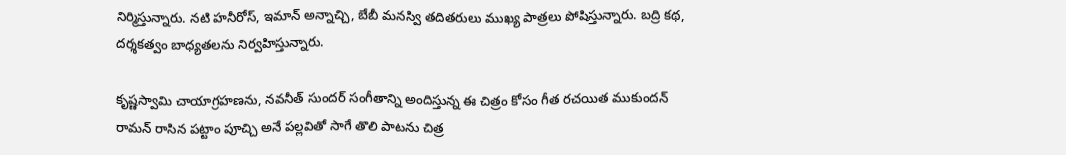నిర్మిస్తున్నారు. నటి హనీరోస్, ఇమాన్‌ అన్నాచ్చి, బేబీ మనస్వి తదితరులు ముఖ్య పాత్రలు పోషిస్తున్నారు. బద్రి కథ, దర్శకత్వం బాధ్యతలను నిర్వహిస్తున్నారు.

కృష్ణస్వామి చాయాగ్రహణను, నవనీత్‌ సుందర్‌ సంగీతాన్ని అందిస్తున్న ఈ చిత్రం కోసం గీత రచయిత ముకుందన్‌ రామన్‌ రాసిన పట్టాం పూచ్చి అనే పల్లవితో సాగే తొలి పాటను చిత్ర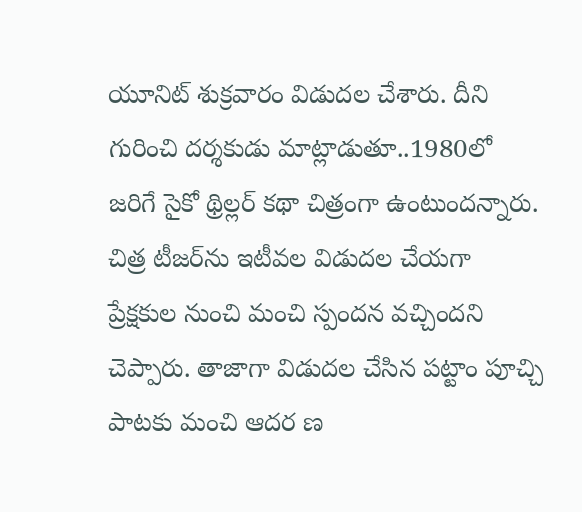యూనిట్‌ శుక్రవారం విడుదల చేశారు. దీని గురించి దర్శకుడు మాట్లాడుతూ..1980లో జరిగే సైకో థ్రిల్లర్‌ కథా చిత్రంగా ఉంటుందన్నారు. చిత్ర టీజర్‌ను ఇటీవల విడుదల చేయగా ప్రేక్షకుల నుంచి మంచి స్పందన వచ్చిందని చెప్పారు. తాజాగా విడుదల చేసిన పట్టాం పూచ్చి పాటకు మంచి ఆదర ణ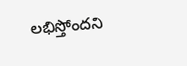లభిస్తోందని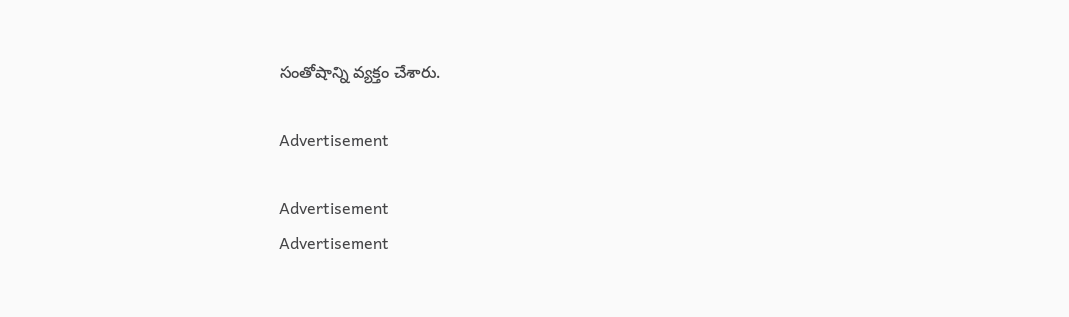సంతోషాన్ని వ్యక్తం చేశారు.

Advertisement

Advertisement
Advertisement